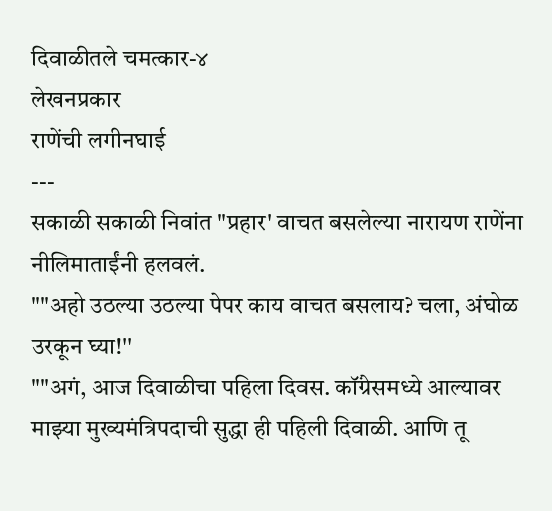दिवाळीतले चमत्कार-४
लेखनप्रकार
राणेंची लगीनघाई
---
सकाळी सकाळी निवांत "प्रहार' वाचत बसलेल्या नारायण राणेंना नीलिमाताईंनी हलवलं.
""अहो उठल्या उठल्या पेपर काय वाचत बसलाय? चला, अंघोळ उरकून घ्या!''
""अगं, आज दिवाळीचा पहिला दिवस. कॉंग्रेसमध्ये आल्यावर माझ्या मुख्यमंत्रिपदाची सुद्धा ही पहिली दिवाळी. आणि तू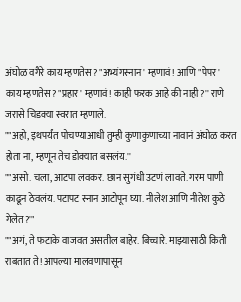अंघोळ वगैरे काय म्हणतेस? "अभ्यंगस्नान' म्हणावं! आणि "पेपर' काय म्हणतेस? "प्रहार' म्हणावं! काही फरक आहे की नाही?'' राणे जरासे चिडक्या स्वरात म्हणाले.
""अहो, इथपर्यंत पोचण्याआधी तुम्ही कुणाकुणाच्या नावानं अंघोळ करत होता ना, म्हणून तेच डोक्यात बसलंय.''
""असो. चला, आटपा लवकर. छान सुगंधी उटणं लावते. गरम पाणी काढून ठेवलंय. पटापट स्नान आटोपून घ्या. नीलेश आणि नीतेश कुठे गेलेत?'"
""अगं, ते फटाके वाजवत असतील बाहेर. बिच्चारे. माझ्यासाठी किती राबतात ते! आपल्या मालवणापासून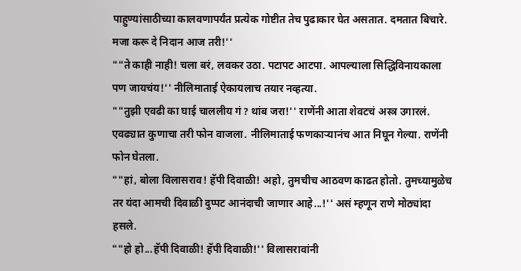पाहुण्यांसाठीच्या कालवणापर्यंत प्रत्येक गोष्टीत तेच पुढाकार घेत असतात. दमतात बिचारे. मजा करू दे निदान आज तरी!''
""ते काही नाही! चला बरं, लवकर उठा. पटापट आटपा. आपल्याला सिद्धिविनायकाला पण जायचंय!'' नीलिमाताई ऐकायलाच तयार नव्हत्या.
""तुझी एवढी का घाई चाललीय गं? थांब जरा!'' राणेंनी आता शेवटचं अस्त्र उगारलं.
एवढ्यात कुणाचा तरी फोन वाजला. नीलिमाताई फणकाऱ्यानंच आत निघून गेल्या. राणेंनी फोन घेतला.
""हां, बोला विलासराव! हॅपी दिवाळी! अहो, तुमचीच आठवण काढत होतो. तुमच्यामुळेच तर यंदा आमची दिवाळी दुप्पट आनंदाची जाणार आहे...!'' असं म्हणून राणे मोठ्यांदा हसले.
""हो हो...हॅपी दिवाळी! हॅपी दिवाळी!'' विलासरावांनी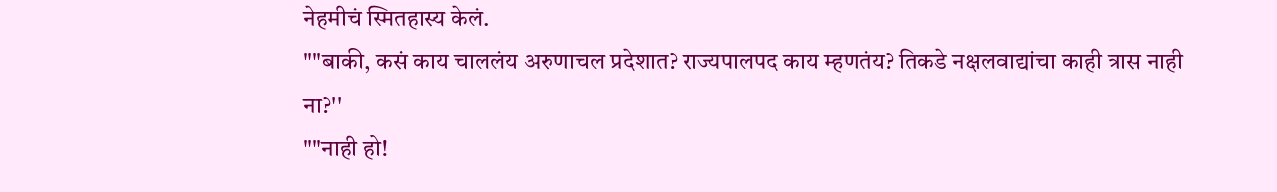नेहमीचं स्मितहास्य केलं.
""बाकी, कसं काय चाललंय अरुणाचल प्रदेशात? राज्यपालपद काय म्हणतंय? तिकडे नक्षलवाद्यांचा काही त्रास नाही ना?''
""नाही हो!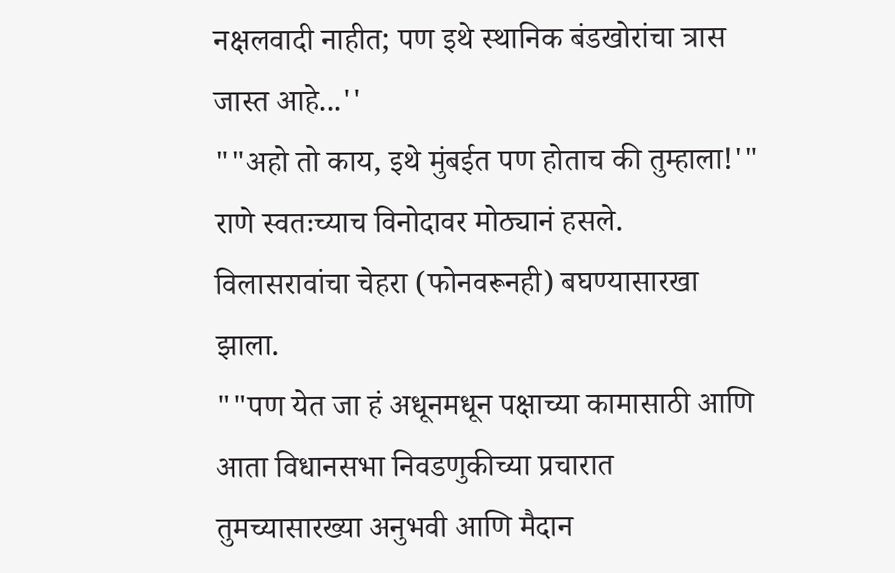नक्षलवादी नाहीत; पण इथे स्थानिक बंडखोरांचा त्रास जास्त आहे...''
""अहो तो काय, इथे मुंबईत पण होताच की तुम्हाला!'" राणे स्वतःच्याच विनोदावर मोठ्यानं हसले.
विलासरावांचा चेहरा (फोनवरूनही) बघण्यासारखा झाला.
""पण येत जा हं अधूनमधून पक्षाच्या कामासाठी आणि आता विधानसभा निवडणुकीच्या प्रचारात तुमच्यासारख्या अनुभवी आणि मैदान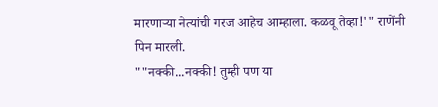मारणाऱ्या नेत्यांची गरज आहेच आम्हाला. कळवू तेव्हा!'" राणेंनी पिन मारली.
""नक्की...नक्की! तुम्ही पण या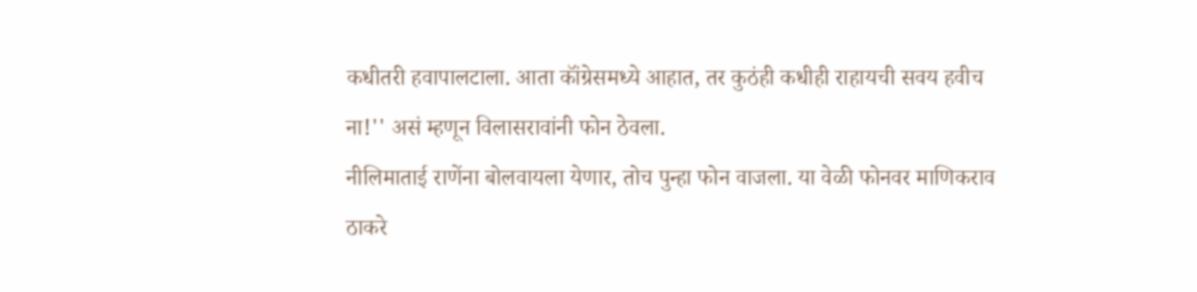कधीतरी हवापालटाला. आता कॉंग्रेसमध्ये आहात, तर कुठंही कधीही राहायची सवय हवीच ना!'' असं म्हणून विलासरावांनी फोन ठेवला.
नीलिमाताई राणेंना बोलवायला येणार, तोच पुन्हा फोन वाजला. या वेळी फोनवर माणिकराव ठाकरे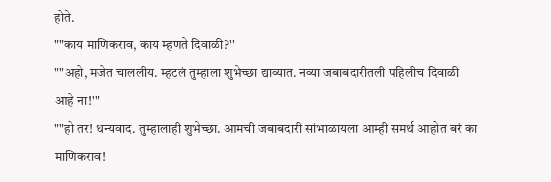होते.
""काय माणिकराव, काय म्हणते दिवाळी?''
""अहो, मजेत चाललीय. म्हटलं तुम्हाला शुभेच्छा द्याव्यात. नव्या जबाबदारीतली पहिलीच दिवाळी आहे ना!'"
""हो तर! धन्यवाद. तुम्हालाही शुभेच्छा. आमची जबाबदारी सांभाळायला आम्ही समर्थ आहोत बरं का माणिकराव!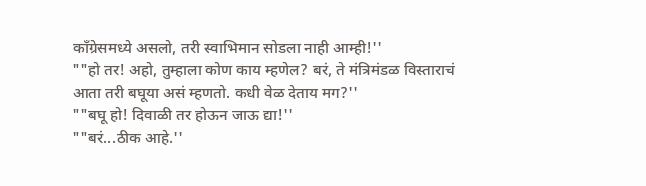कॉंग्रेसमध्ये असलो, तरी स्वाभिमान सोडला नाही आम्ही!''
""हो तर! अहो, तुम्हाला कोण काय म्हणेल? बरं, ते मंत्रिमंडळ विस्ताराचं आता तरी बघूया असं म्हणतो. कधी वेळ देताय मग?''
""बघू हो! दिवाळी तर होऊन जाऊ द्या!''
""बरं...ठीक आहे.''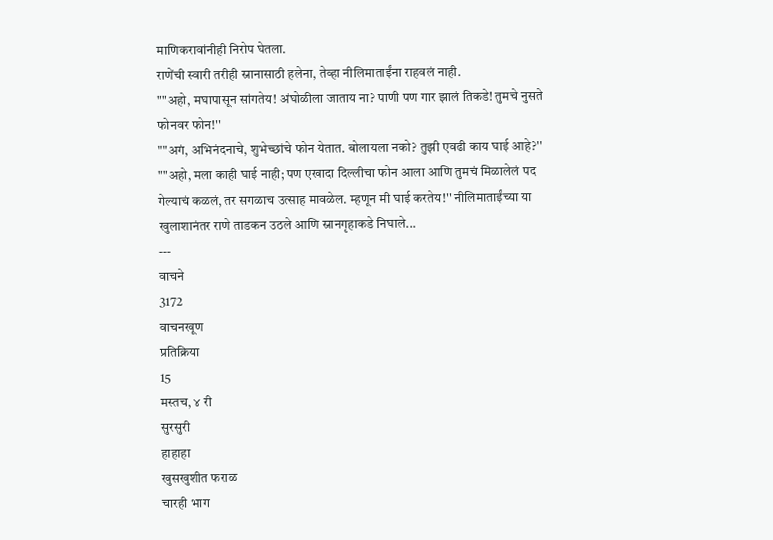माणिकरावांनीही निरोप घेतला.
राणेंची स्वारी तरीही स्नानासाठी हलेना, तेव्हा नीलिमाताईंना राहवलं नाही.
""अहो, मघापासून सांगतेय! अंघोळीला जाताय ना? पाणी पण गार झालं तिकडे! तुमचे नुसते फोनवर फोन!''
""अगं, अभिनंदनाचे, शुभेच्छांचे फोन येतात. बोलायला नको? तुझी एवढी काय घाई आहे?''
""अहो, मला काही घाई नाही; पण एखादा दिल्लीचा फोन आला आणि तुमचं मिळालेलं पद गेल्याचं कळलं, तर सगळाच उत्साह मावळेल. म्हणून मी घाई करतेय!'' नीलिमाताईंच्या या खुलाशानंतर राणे ताडकन उठले आणि स्नानगृहाकडे निघाले...
---
वाचने
3172
वाचनखूण
प्रतिक्रिया
15
मस्तच, ४ री
सुरसुरी
हाहाहा
खुसखुशीत फराळ
चारही भाग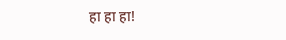हा हा हा!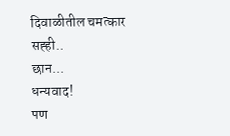दिवाळीतील चमत्कार
सह्ही..
छान...
धन्यवाद!
पण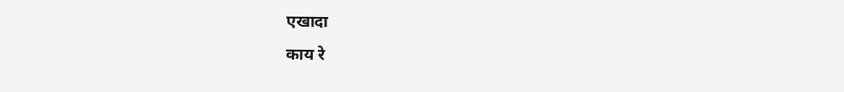एखादा
काय रे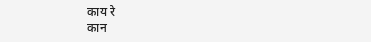काय रे
कान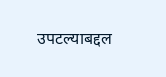उपटल्याबद्दल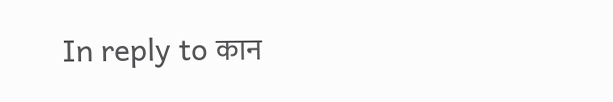In reply to कान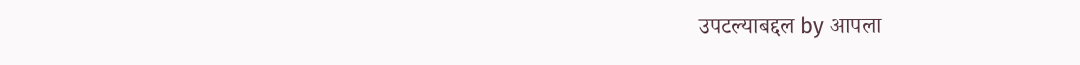उपटल्याबद्दल by आपला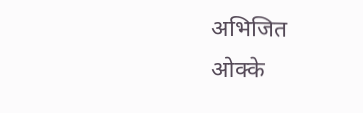अभिजित
ओक्के